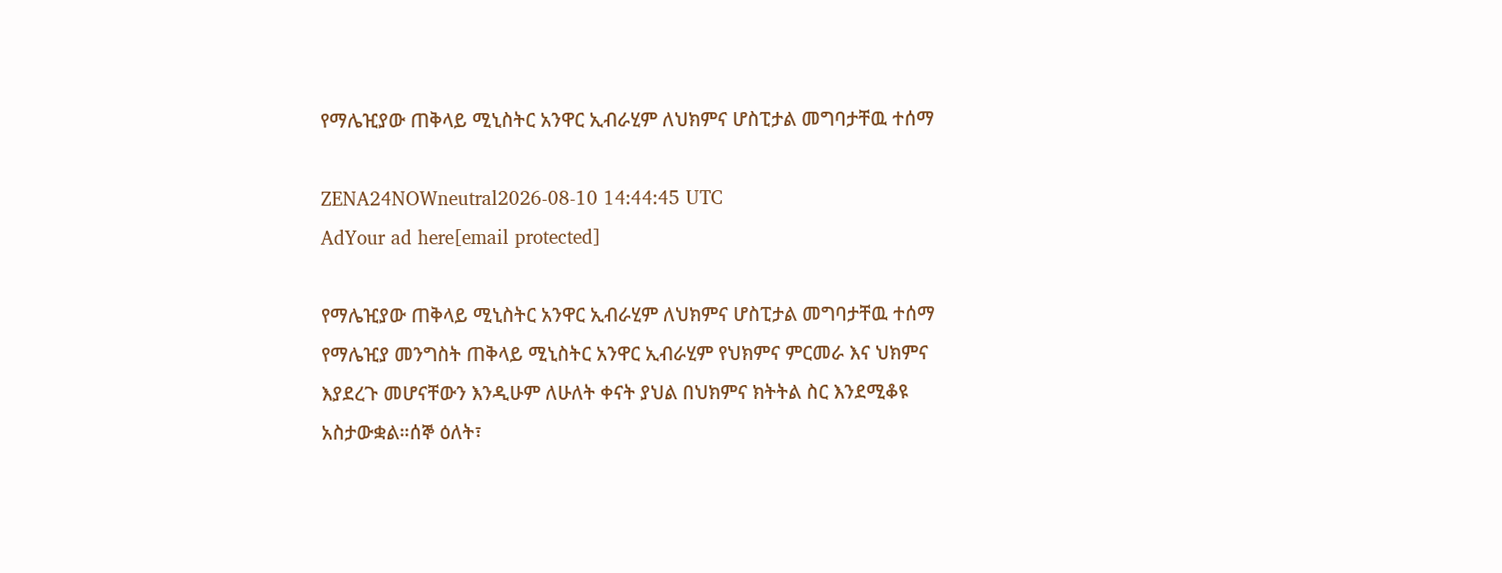የማሌዢያው ጠቅላይ ሚኒስትር አንዋር ኢብራሂም ለህክምና ሆስፒታል መግባታቸዉ ተሰማ

ZENA24NOWneutral2026-08-10 14:44:45 UTC
AdYour ad here[email protected]

የማሌዢያው ጠቅላይ ሚኒስትር አንዋር ኢብራሂም ለህክምና ሆስፒታል መግባታቸዉ ተሰማ የማሌዢያ መንግስት ጠቅላይ ሚኒስትር አንዋር ኢብራሂም የህክምና ምርመራ እና ህክምና እያደረጉ መሆናቸውን እንዲሁም ለሁለት ቀናት ያህል በህክምና ክትትል ስር እንደሚቆዩ አስታውቋል።ሰኞ ዕለት፣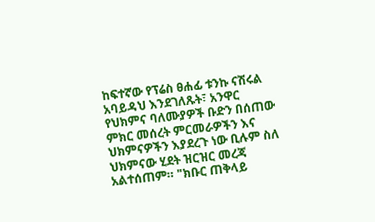ከፍተኛው የፕሬስ ፀሐፊ ቱንኩ ናሽሩል አባይዳህ እንደገለጹት፣ አንዋር የህክምና ባለሙያዎች ቡድን በሰጠው ምክር መሰረት ምርመራዎችን እና ህክምናዎችን እያደረጉ ነው ቢሉም ስለ ህክምናው ሂደት ዝርዝር መረጃ አልተሰጠም። "ክቡር ጠቅላይ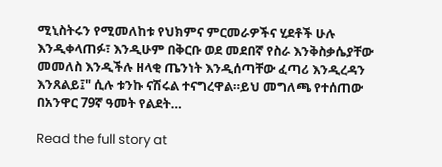ሚኒስትሩን የሚመለከቱ የህክምና ምርመራዎችና ሂደቶች ሁሉ እንዲቀላጠፉ፣ እንዲሁም በቅርቡ ወደ መደበኛ የስራ እንቅስቃሴያቸው መመለስ እንዲችሉ ዘላቂ ጤንነት እንዲሰጣቸው ፈጣሪ እንዲረዳን እንጸልይ፤" ሲሉ ቱንኩ ናሽሩል ተናግረዋል።ይህ መግለጫ የተሰጠው በአንዋር 79ኛ ዓመት የልደት…

Read the full story at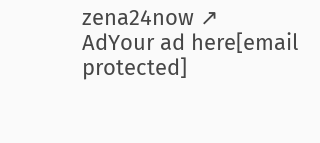zena24now ↗
AdYour ad here[email protected]